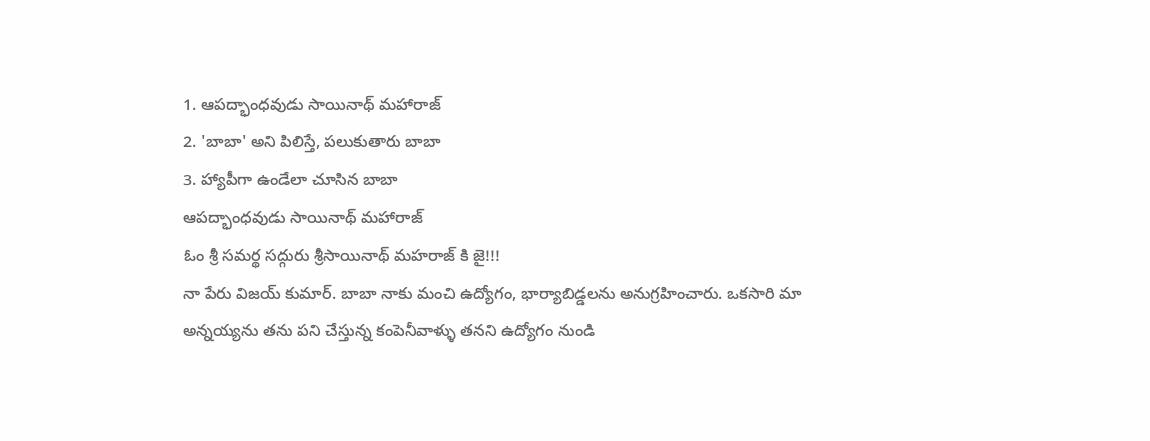1. ఆపద్భాంధవుడు సాయినాథ్ మహారాజ్
2. 'బాబా' అని పిలిస్తే, పలుకుతారు బాబా
3. హ్యాపీగా ఉండేలా చూసిన బాబా
ఆపద్భాంధవుడు సాయినాథ్ మహారాజ్
ఓం శ్రీ సమర్థ సద్గురు శ్రీసాయినాథ్ మహరాజ్ కి జై!!!
నా పేరు విజయ్ కుమార్. బాబా నాకు మంచి ఉద్యోగం, భార్యాబిడ్డలను అనుగ్రహించారు. ఒకసారి మా అన్నయ్యను తను పని చేస్తున్న కంపెనీవాళ్ళు తనని ఉద్యోగం నుండి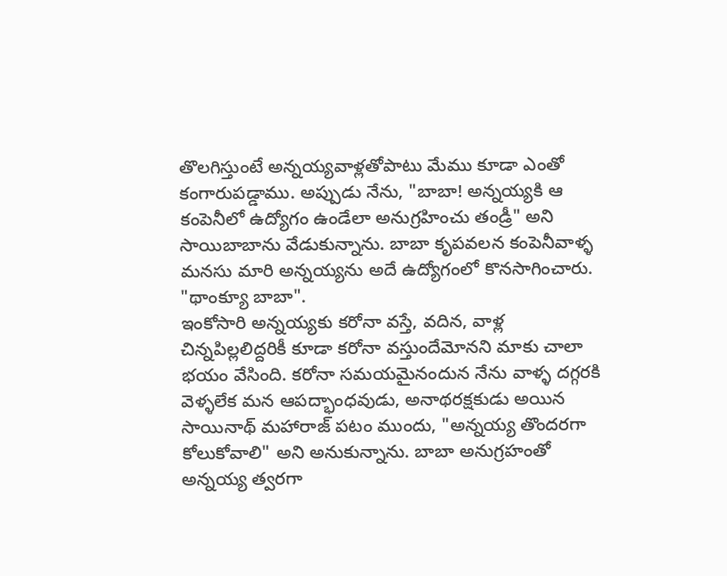తొలగిస్తుంటే అన్నయ్యవాళ్లతోపాటు మేము కూడా ఎంతో కంగారుపడ్డాము. అప్పుడు నేను, "బాబా! అన్నయ్యకి ఆ కంపెనీలో ఉద్యోగం ఉండేలా అనుగ్రహించు తండ్రీ" అని సాయిబాబాను వేడుకున్నాను. బాబా కృపవలన కంపెనీవాళ్ళ మనసు మారి అన్నయ్యను అదే ఉద్యోగంలో కొనసాగించారు. "థాంక్యూ బాబా".
ఇంకోసారి అన్నయ్యకు కరోనా వస్తే, వదిన, వాళ్ల చిన్నపిల్లలిద్దరికీ కూడా కరోనా వస్తుందేమోనని మాకు చాలా భయం వేసింది. కరోనా సమయమైనందున నేను వాళ్ళ దగ్గరకి వెళ్ళలేక మన ఆపద్భాంధవుడు, అనాథరక్షకుడు అయిన సాయినాథ్ మహారాజ్ పటం ముందు, "అన్నయ్య తొందరగా కోలుకోవాలి" అని అనుకున్నాను. బాబా అనుగ్రహంతో అన్నయ్య త్వరగా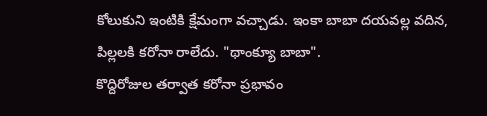కోలుకుని ఇంటికి క్షేమంగా వచ్చాడు. ఇంకా బాబా దయవల్ల వదిన, పిల్లలకి కరోనా రాలేదు. "థాంక్యూ బాబా".
కొద్దిరోజుల తర్వాత కరోనా ప్రభావం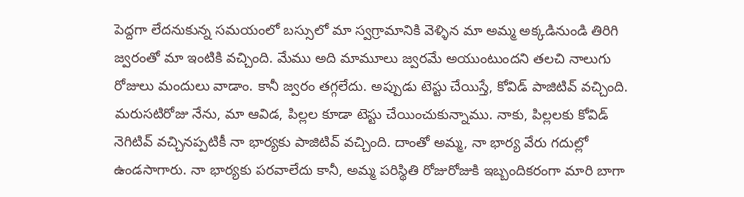పెద్దగా లేదనుకున్న సమయంలో బస్సులో మా స్వగ్రామానికి వెళ్ళిన మా అమ్మ అక్కడినుండి తిరిగి జ్వరంతో మా ఇంటికి వచ్చింది. మేము అది మామూలు జ్వరమే అయుంటుందని తలచి నాలుగు రోజులు మందులు వాడాం. కానీ జ్వరం తగ్గలేదు. అప్పుడు టెస్టు చేయిస్తే, కోవిడ్ పాజిటివ్ వచ్చింది. మరుసటిరోజు నేను, మా ఆవిడ, పిల్లల కూడా టెస్టు చేయించుకున్నాము. నాకు, పిల్లలకు కోవిడ్ నెగిటివ్ వచ్చినప్పటికీ నా భార్యకు పాజిటివ్ వచ్చింది. దాంతో అమ్మ, నా భార్య వేరు గదుల్లో ఉండసాగారు. నా భార్యకు పరవాలేదు కానీ, అమ్మ పరిస్థితి రోజురోజుకి ఇబ్బందికరంగా మారి బాగా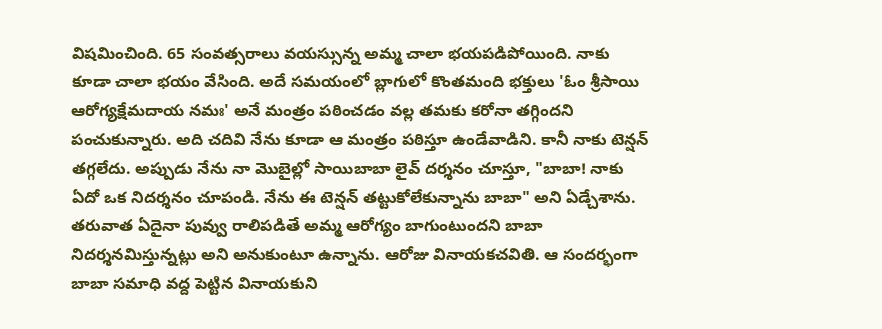విషమించింది. 65 సంవత్సరాలు వయస్సున్న అమ్మ చాలా భయపడిపోయింది. నాకు కూడా చాలా భయం వేసింది. అదే సమయంలో బ్లాగులో కొంతమంది భక్తులు 'ఓం శ్రీసాయి ఆరోగ్యక్షేమదాయ నమః' అనే మంత్రం పఠించడం వల్ల తమకు కరోనా తగ్గిందని పంచుకున్నారు. అది చదివి నేను కూడా ఆ మంత్రం పఠిస్తూ ఉండేవాడిని. కానీ నాకు టెన్షన్ తగ్గలేదు. అప్పుడు నేను నా మొబైల్లో సాయిబాబా లైవ్ దర్శనం చూస్తూ, "బాబా! నాకు ఏదో ఒక నిదర్శనం చూపండి. నేను ఈ టెన్షన్ తట్టుకోలేకున్నాను బాబా" అని ఏడ్చేశాను. తరువాత ఏదైనా పువ్వు రాలిపడితే అమ్మ ఆరోగ్యం బాగుంటుందని బాబా నిదర్శనమిస్తున్నట్లు అని అనుకుంటూ ఉన్నాను. ఆరోజు వినాయకచవితి. ఆ సందర్భంగా బాబా సమాధి వద్ద పెట్టిన వినాయకుని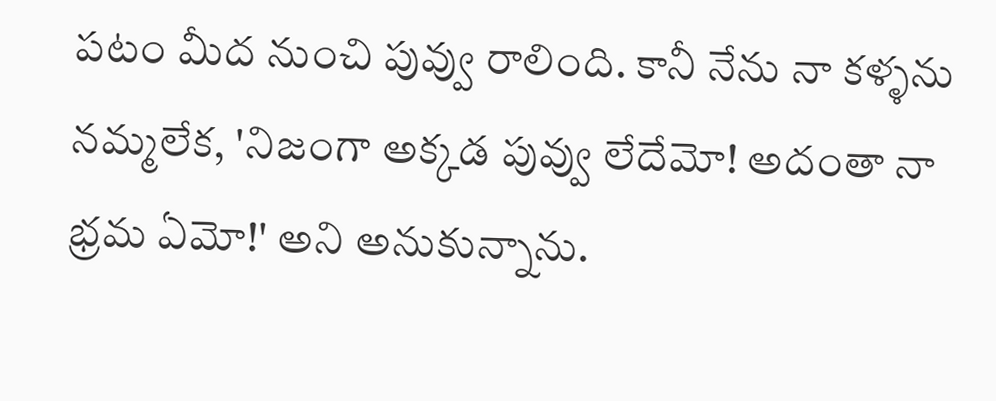పటం మీద నుంచి పువ్వు రాలింది. కానీ నేను నా కళ్ళను నమ్మలేక, 'నిజంగా అక్కడ పువ్వు లేదేమో! అదంతా నా భ్రమ ఏమో!' అని అనుకున్నాను.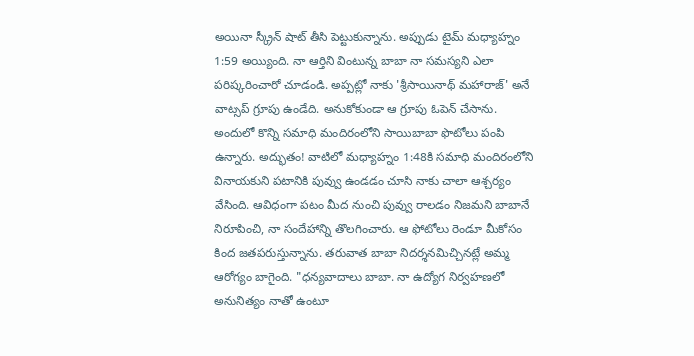అయినా స్క్రీన్ షాట్ తీసి పెట్టుకున్నాను. అప్పుడు టైమ్ మధ్యాహ్నం 1:59 అయ్యింది. నా ఆర్తిని వింటున్న బాబా నా సమస్యని ఎలా పరిష్కరించారో చూడండి. అప్పట్లో నాకు 'శ్రీసాయినాథ్ మహారాజ్' అనే వాట్సప్ గ్రూపు ఉండేది. అనుకోకుండా ఆ గ్రూపు ఓపెన్ చేసాను. అందులో కొన్ని సమాధి మందిరంలోని సాయిబాబా ఫొటోలు పంపి ఉన్నారు. అద్భుతం! వాటిలో మధ్యాహ్నం 1:48కి సమాధి మందిరంలోని వినాయకుని పటానికి పువ్వు ఉండడం చూసి నాకు చాలా ఆశ్చర్యం వేసింది. ఆవిధంగా పటం మీద నుంచి పువ్వు రాలడం నిజమని బాబానే నిరూపించి, నా సందేహాన్ని తొలగించారు. ఆ ఫోటోలు రెండూ మీకోసం కింద జతపరుస్తున్నాను. తరువాత బాబా నిదర్శనమిచ్చినట్లే అమ్మ ఆరోగ్యం బాగైంది. "ధన్యవాదాలు బాబా. నా ఉద్యోగ నిర్వహణలో అనునిత్యం నాతో ఉంటూ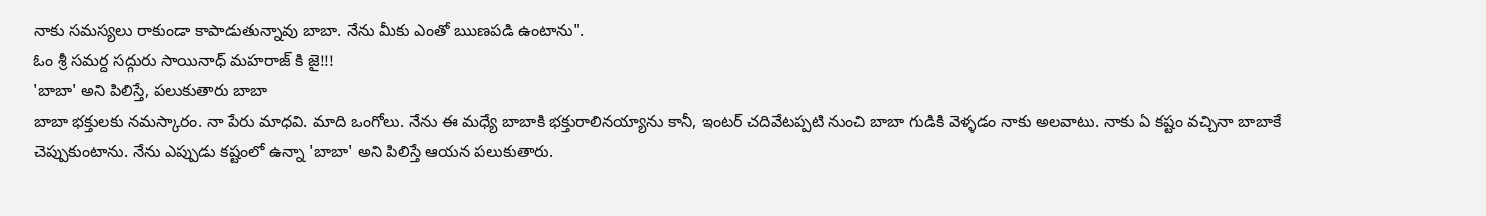నాకు సమస్యలు రాకుండా కాపాడుతున్నావు బాబా. నేను మీకు ఎంతో ఋణపడి ఉంటాను".
ఓం శ్రీ సమర్ద సద్గురు సాయినాధ్ మహరాజ్ కి జై!!!
'బాబా' అని పిలిస్తే, పలుకుతారు బాబా
బాబా భక్తులకు నమస్కారం. నా పేరు మాధవి. మాది ఒంగోలు. నేను ఈ మధ్యే బాబాకి భక్తురాలినయ్యాను కానీ, ఇంటర్ చదివేటప్పటి నుంచి బాబా గుడికి వెళ్ళడం నాకు అలవాటు. నాకు ఏ కష్టం వచ్చినా బాబాకే చెప్పుకుంటాను. నేను ఎప్పుడు కష్టంలో ఉన్నా 'బాబా' అని పిలిస్తే ఆయన పలుకుతారు.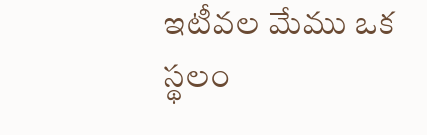ఇటీవల మేము ఒక స్థలం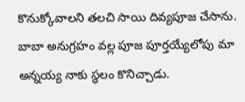కొనుక్కోవాలని తలచి సాయి దివ్యపూజ చేసాను. బాబా అనుగ్రహం వల్ల పూజ పూర్తయ్యేలోపు మా అన్నయ్య నాకు స్థలం కొనిచ్చాడు.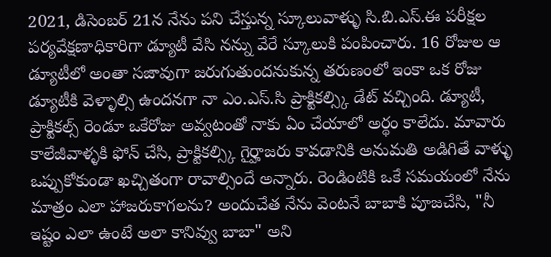2021, డిసెంబర్ 21న నేను పని చేస్తున్న స్కూలువాళ్ళు సి.బి.ఎస్.ఈ పరీక్షల పర్యవేక్షణాధికారిగా డ్యూటీ వేసి నన్ను వేరే స్కూలుకి పంపించారు. 16 రోజుల ఆ డ్యూటీలో అంతా సజావుగా జరుగుతుందనుకున్న తరుణంలో ఇంకా ఒక రోజు డ్యూటీకి వెళ్ళాల్సి ఉందనగా నా ఎం.ఎస్.సి ప్రాక్టికల్స్కి డేట్ వచ్చింది. డ్యూటీ, ప్రాక్టికల్స్ రెండూ ఒకేరోజు అవ్వటంతో నాకు ఏం చేయాలో అర్థం కాలేదు. మావారు కాలేజీవాళ్ళకి ఫోన్ చేసి, ప్రాక్టికల్స్కి గైర్హాజరు కావడానికి అనుమతి అడిగితే వాళ్ళు ఒప్పుకోకుండా ఖచ్చితంగా రావాల్సిందే అన్నారు. రెండింటికి ఒకే సమయంలో నేను మాత్రం ఎలా హాజరుకాగలను? అందుచేత నేను వెంటనే బాబాకి పూజచేసి, "నీ ఇష్టం ఎలా ఉంటే అలా కానివ్వు బాబా" అని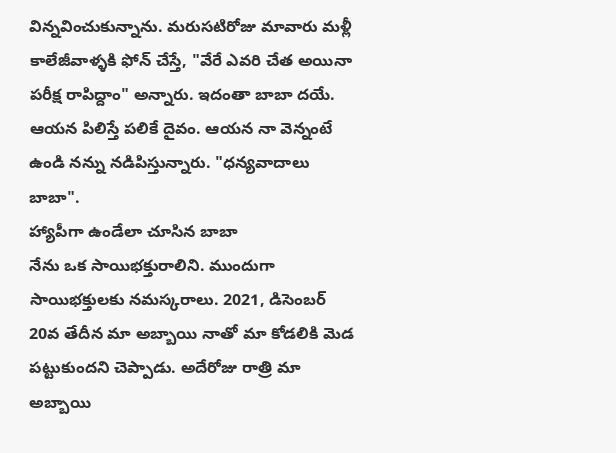విన్నవించుకున్నాను. మరుసటిరోజు మావారు మళ్లీ కాలేజీవాళ్ళకి ఫోన్ చేస్తే, "వేరే ఎవరి చేత అయినా పరీక్ష రాపిద్దాం" అన్నారు. ఇదంతా బాబా దయే. ఆయన పిలిస్తే పలికే దైవం. ఆయన నా వెన్నంటే ఉండి నన్ను నడిపిస్తున్నారు. "ధన్యవాదాలు బాబా".
హ్యాపీగా ఉండేలా చూసిన బాబా
నేను ఒక సాయిభక్తురాలిని. ముందుగా సాయిభక్తులకు నమస్కరాలు. 2021, డిసెంబర్ 20వ తేదీన మా అబ్బాయి నాతో మా కోడలికి మెడ పట్టుకుందని చెప్పాడు. అదేరోజు రాత్రి మా అబ్బాయి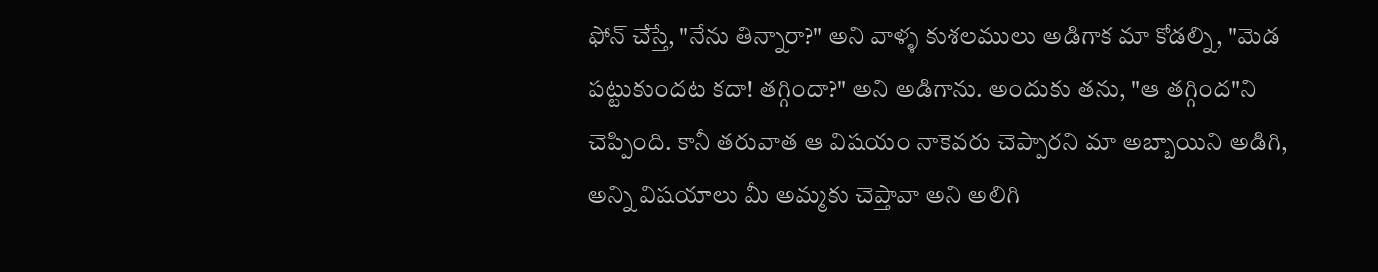ఫోన్ చేస్తే, "నేను తిన్నారా?" అని వాళ్ళ కుశలములు అడిగాక మా కోడల్ని, "మెడ పట్టుకుందట కదా! తగ్గిందా?" అని అడిగాను. అందుకు తను, "ఆ తగ్గింద"ని చెప్పింది. కానీ తరువాత ఆ విషయం నాకెవరు చెప్పారని మా అబ్బాయిని అడిగి, అన్ని విషయాలు మీ అమ్మకు చెప్తావా అని అలిగి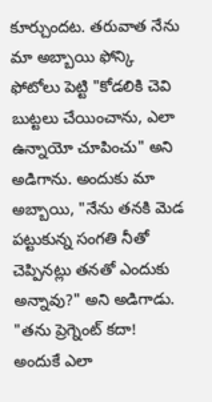కూర్చుందట. తరువాత నేను మా అబ్బాయి ఫోన్కి ఫోటోలు పెట్టి "కోడలికి చెవి బుట్టలు చేయించాను, ఎలా ఉన్నాయో చూపించు" అని అడిగాను. అందుకు మా అబ్బాయి, "నేను తనకి మెడ పట్టుకున్న సంగతి నీతో చెప్పినట్లు తనతో ఎందుకు అన్నావు?" అని అడిగాడు. "తను ప్రెగ్నెంట్ కదా! అందుకే ఎలా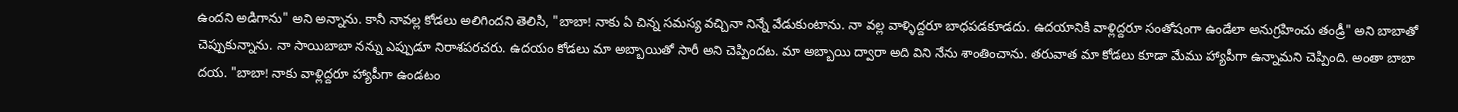ఉందని అడిగాను" అని అన్నాను. కానీ నావల్ల కోడలు అలిగిందని తెలిసి, "బాబా! నాకు ఏ చిన్న సమస్య వచ్చినా నిన్నే వేడుకుంటాను. నా వల్ల వాళ్ళిద్దరూ బాధపడకూడదు. ఉదయానికి వాళ్లిద్దరూ సంతోషంగా ఉండేలా అనుగ్రహించు తండ్రీ" అని బాబాతో చెప్పుకున్నాను. నా సాయిబాబా నన్ను ఎప్పుడూ నిరాశపరచరు. ఉదయం కోడలు మా అబ్బాయితో సారీ అని చెప్పిందట. మా అబ్బాయి ద్వారా అది విని నేను శాంతించాను. తరువాత మా కోడలు కూడా మేము హ్యాపీగా ఉన్నామని చెప్పింది. అంతా బాబా దయ. "బాబా! నాకు వాళ్లిద్దరూ హ్యాపీగా ఉండటం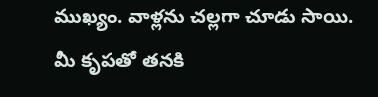ముఖ్యం. వాళ్లను చల్లగా చూడు సాయి. మీ కృపతో తనకి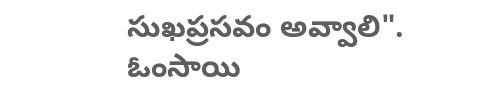సుఖప్రసవం అవ్వాలి".
ఓంసాయి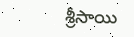శ్రీసాయి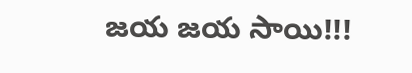జయ జయ సాయి!!!